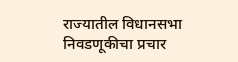राज्यातील विधानसभा निवडणूकीचा प्रचार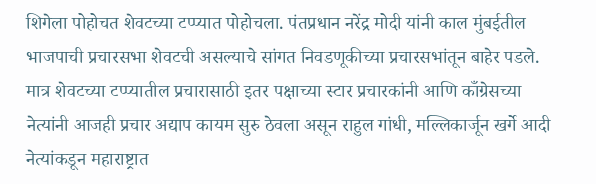शिगेला पोहोचत शेवटच्या टप्प्यात पोहोचला. पंतप्रधान नरेंद्र मोदी यांनी काल मुंबईतील भाजपाची प्रचारसभा शेवटची असल्याचे सांगत निवडणूकीच्या प्रचारसभांतून बाहेर पडले. मात्र शेवटच्या टप्प्यातील प्रचारासाठी इतर पक्षाच्या स्टार प्रचारकांनी आणि काँग्रेसच्या नेत्यांनी आजही प्रचार अद्याप कायम सुरु ठेवला असून राहुल गांधी, मल्लिकार्जून खर्गे आदी नेत्यांकडून महाराष्ट्रात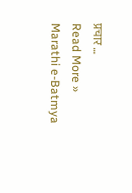प्रचार …
Read More »
Marathi e-Batmya